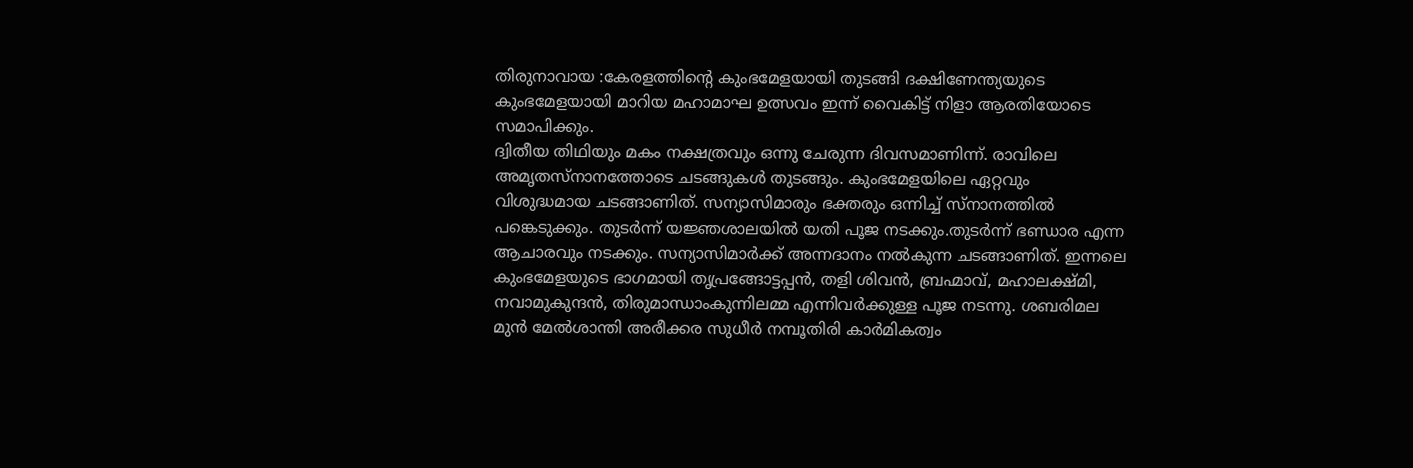തിരുനാവായ :കേരളത്തിന്റെ കുംഭമേളയായി തുടങ്ങി ദക്ഷിണേന്ത്യയുടെ കുംഭമേളയായി മാറിയ മഹാമാഘ ഉത്സവം ഇന്ന് വൈകിട്ട് നിളാ ആരതിയോടെ സമാപിക്കും.
ദ്വിതീയ തിഥിയും മകം നക്ഷത്രവും ഒന്നു ചേരുന്ന ദിവസമാണിന്ന്. രാവിലെ അമൃതസ്നാനത്തോടെ ചടങ്ങുകൾ തുടങ്ങും. കുംഭമേളയിലെ ഏറ്റവും വിശുദ്ധമായ ചടങ്ങാണിത്. സന്യാസിമാരും ഭക്തരും ഒന്നിച്ച് സ്നാനത്തിൽ പങ്കെടുക്കും. തുടർന്ന് യജ്ഞശാലയിൽ യതി പൂജ നടക്കും.തുടർന്ന് ഭണ്ഡാര എന്ന ആചാരവും നടക്കും. സന്യാസിമാർക്ക് അന്നദാനം നൽകുന്ന ചടങ്ങാണിത്. ഇന്നലെ കുംഭമേളയുടെ ഭാഗമായി തൃപ്രങ്ങോട്ടപ്പൻ, തളി ശിവൻ, ബ്രഹ്മാവ്, മഹാലക്ഷ്മി, നവാമുകുന്ദൻ, തിരുമാന്ധാംകുന്നിലമ്മ എന്നിവർക്കുള്ള പൂജ നടന്നു. ശബരിമല മുൻ മേൽശാന്തി അരീക്കര സുധീർ നമ്പൂതിരി കാർമികത്വം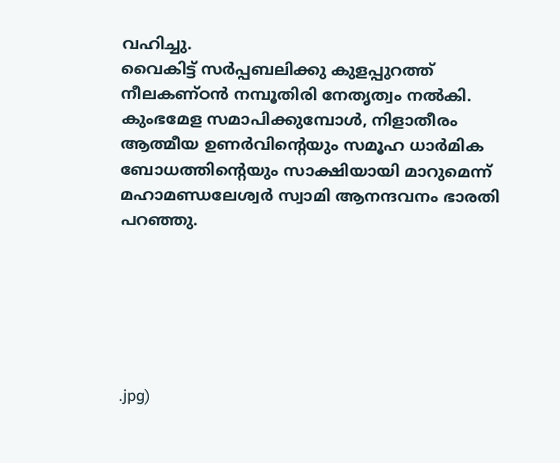വഹിച്ചു.
വൈകിട്ട് സർപ്പബലിക്കു കുളപ്പുറത്ത് നീലകണ്ഠൻ നമ്പൂതിരി നേതൃത്വം നൽകി. കുംഭമേള സമാപിക്കുമ്പോൾ, നിളാതീരം ആത്മീയ ഉണർവിന്റെയും സമൂഹ ധാർമിക ബോധത്തിന്റെയും സാക്ഷിയായി മാറുമെന്ന് മഹാമണ്ഡലേശ്വർ സ്വാമി ആനന്ദവനം ഭാരതി പറഞ്ഞു.






.jpg)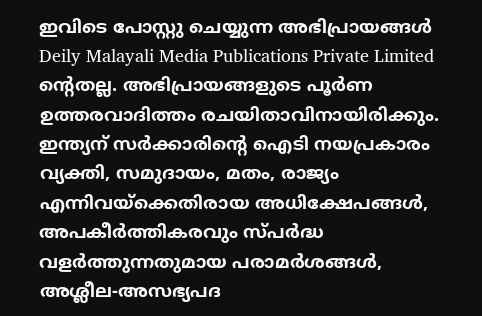ഇവിടെ പോസ്റ്റു ചെയ്യുന്ന അഭിപ്രായങ്ങൾ Deily Malayali Media Publications Private Limited ന്റെതല്ല. അഭിപ്രായങ്ങളുടെ പൂർണ ഉത്തരവാദിത്തം രചയിതാവിനായിരിക്കും.
ഇന്ത്യന് സർക്കാരിന്റെ ഐടി നയപ്രകാരം വ്യക്തി, സമുദായം, മതം, രാജ്യം എന്നിവയ്ക്കെതിരായ അധിക്ഷേപങ്ങൾ, അപകീർത്തികരവും സ്പർദ്ധ വളർത്തുന്നതുമായ പരാമർശങ്ങൾ, അശ്ലീല-അസഭ്യപദ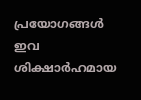പ്രയോഗങ്ങൾ ഇവ ശിക്ഷാർഹമായ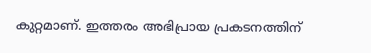കുറ്റമാണ്. ഇത്തരം അഭിപ്രായ പ്രകടനത്തിന്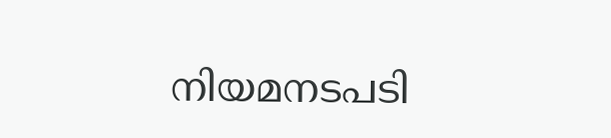നിയമനടപടി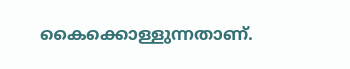കൈക്കൊള്ളുന്നതാണ്.